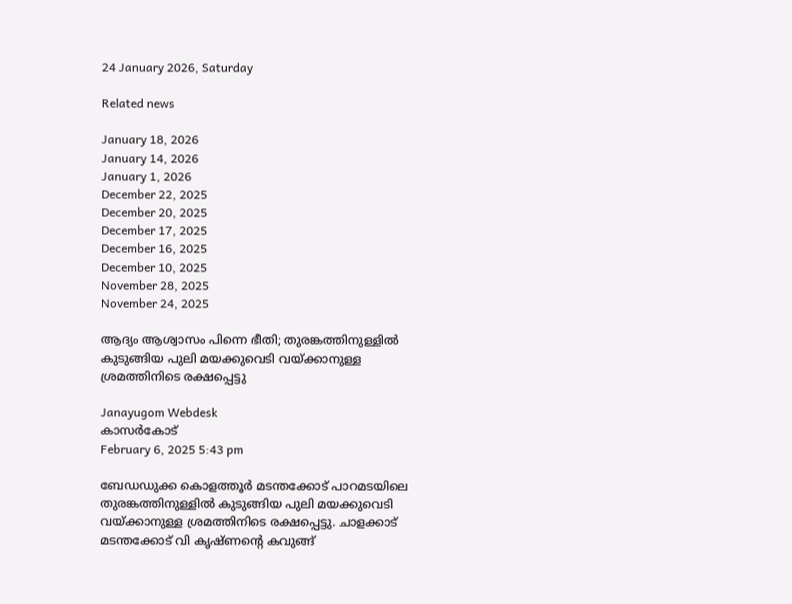24 January 2026, Saturday

Related news

January 18, 2026
January 14, 2026
January 1, 2026
December 22, 2025
December 20, 2025
December 17, 2025
December 16, 2025
December 10, 2025
November 28, 2025
November 24, 2025

ആദ്യം ആശ്വാസം പിന്നെ ഭീതി; തുരങ്കത്തിനുള്ളിൽ കുടുങ്ങിയ പുലി മയക്കുവെടി വയ്ക്കാനുള്ള ശ്രമത്തിനിടെ രക്ഷപ്പെട്ടു

Janayugom Webdesk
കാസർകോട്
February 6, 2025 5:43 pm

ബേഡഡുക്ക കൊളത്തൂർ മടന്തക്കോട് പാറമടയിലെ തുരങ്കത്തിനുള്ളിൽ കുടുങ്ങിയ പുലി മയക്കുവെടി വയ്ക്കാനുള്ള ശ്രമത്തിനിടെ രക്ഷപ്പെട്ടു. ചാളക്കാട് മടന്തക്കോട് വി കൃഷ്ണന്റെ കവുങ്ങ്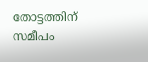തോട്ടത്തിന് സമീപം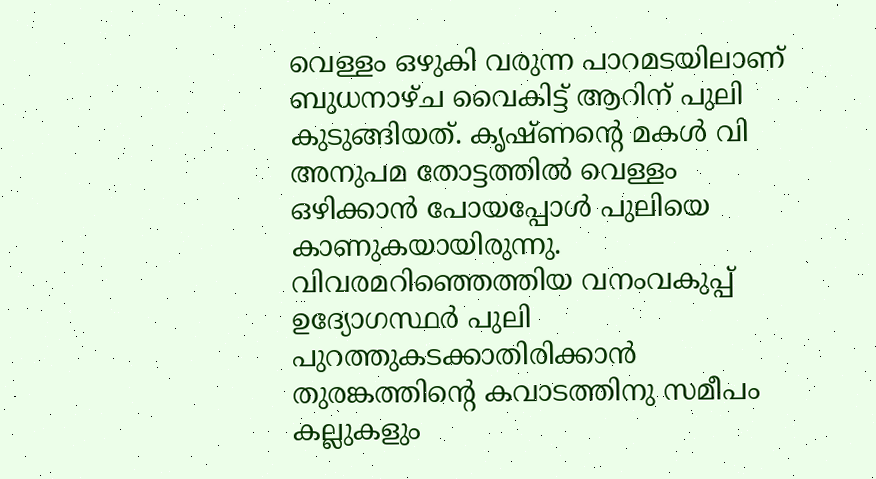വെള്ളം ഒഴുകി വരുന്ന പാറമടയിലാണ് ബുധനാഴ്ച വൈകിട്ട് ആറിന് പുലി കുടുങ്ങിയത്. കൃഷ്ണന്റെ മകൾ വി അനുപമ തോട്ടത്തിൽ വെള്ളം ഒഴിക്കാൻ പോയപ്പോൾ പുലിയെ കാണുകയായിരുന്നു. വിവരമറിഞ്ഞെത്തിയ വനംവകുപ്പ് ഉദ്യോഗസ്ഥര്‍ പുലി പുറത്തുകടക്കാതിരിക്കാൻ തുരങ്കത്തിന്റെ കവാടത്തിനു സമീപം കല്ലുകളും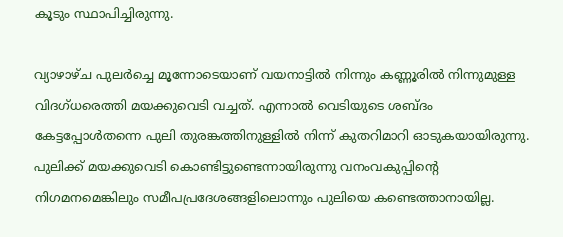കൂടും സ്ഥാപിച്ചിരുന്നു.

വ്യാഴാഴ്ച പുലർച്ചെ മൂന്നോടെയാണ് വയനാട്ടിൽ നിന്നും കണ്ണൂരിൽ നിന്നുമുള്ള വിദഗ്ധരെത്തി മയക്കുവെടി വച്ചത്. എന്നാൽ വെടിയുടെ ശബ്ദം കേട്ടപ്പോൾതന്നെ പുലി തുരങ്കത്തിനുള്ളിൽ നിന്ന് കുതറിമാറി ഓടുകയായിരുന്നു. പുലിക്ക് മയക്കുവെടി കൊണ്ടിട്ടുണ്ടെന്നായിരുന്നു വനംവകുപ്പിന്‍റെ നിഗമനമെങ്കിലും സമീപപ്രദേശങ്ങളിലൊന്നും പുലിയെ കണ്ടെത്താനായില്ല.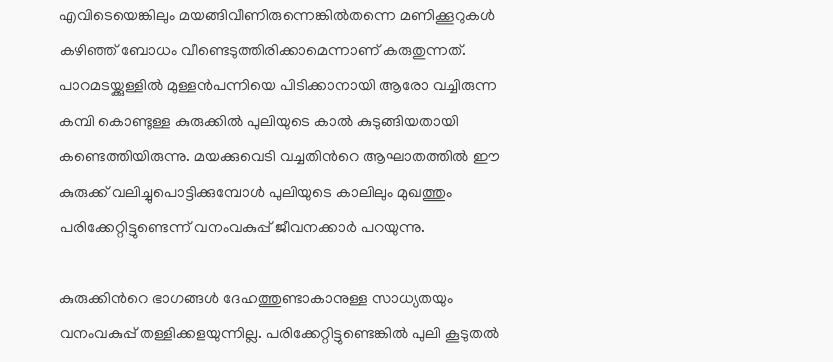എവിടെയെങ്കിലും മയങ്ങിവീണിരുന്നെങ്കിൽതന്നെ മണിക്കൂറുകൾ കഴിഞ്ഞ് ബോധം വീണ്ടെടുത്തിരിക്കാമെന്നാണ് കരുതുന്നത്. പാറമടയ്ക്കുള്ളിൽ മുള്ളൻപന്നിയെ പിടിക്കാനായി ആരോ വച്ചിരുന്ന കമ്പി കൊണ്ടുള്ള കുരുക്കിൽ പുലിയുടെ കാൽ കുടുങ്ങിയതായി കണ്ടെത്തിയിരുന്നു. മയക്കുവെടി വച്ചതിന്‍റെ ആഘാതത്തിൽ ഈ കുരുക്ക് വലിച്ചുപൊട്ടിക്കുമ്പോൾ പുലിയുടെ കാലിലും മുഖത്തും പരിക്കേറ്റിട്ടുണ്ടെന്ന് വനംവകുപ്പ് ജീവനക്കാർ പറയുന്നു.

കുരുക്കിന്‍റെ ഭാഗങ്ങൾ ദേഹത്തുണ്ടാകാനുള്ള സാധ്യതയും വനംവകുപ്പ് തള്ളിക്കളയുന്നില്ല. പരിക്കേറ്റിട്ടുണ്ടെങ്കിൽ പുലി കൂടുതൽ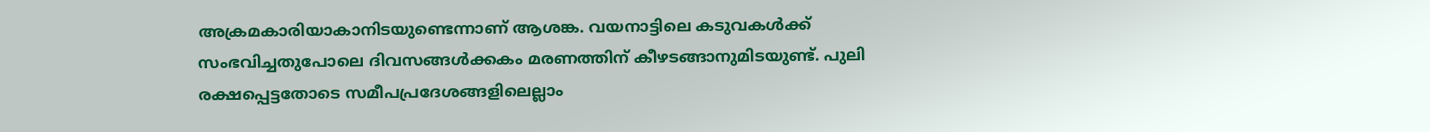അക്രമകാരിയാകാനിടയുണ്ടെന്നാണ് ആശങ്ക. വയനാട്ടിലെ കടുവകൾക്ക് സംഭവിച്ചതുപോലെ ദിവസങ്ങൾക്കകം മരണത്തിന് കീഴടങ്ങാനുമിടയുണ്ട്. പുലി രക്ഷപ്പെട്ടതോടെ സമീപപ്രദേശങ്ങളിലെല്ലാം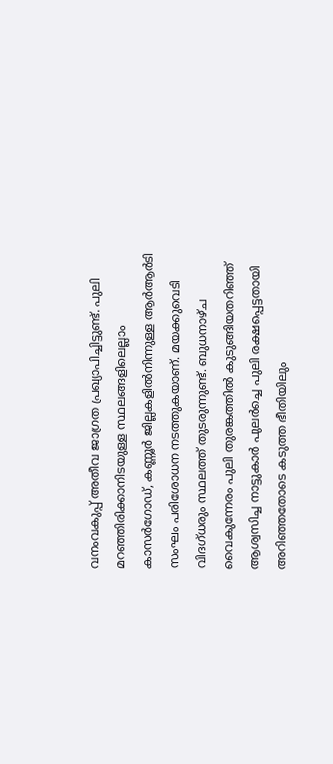വനംവകുപ്പ് അതീവ ജാഗ്രത പ്രഖ്യാപിച്ചിട്ടുണ്ട്. പുലി മറഞ്ഞിരിക്കാനിടയുള്ള സ്ഥലങ്ങളിലെല്ലാം കാസർഗോഡ്, കണ്ണൂർ ജില്ലകളിൽനിന്നുള്ള ആർആർടി സംഘം പരിശോധന നടത്തുകയാണ്. മയക്കുവെടി വിദഗ്ധരും സ്ഥലത്ത് തുടരുന്നുണ്ട്. ബുധനാഴ്ച വൈകുന്നേരം പുലി തുരങ്കത്തിൽ കുടുങ്ങിയതറിഞ്ഞ് ആശ്വസിച്ച നാട്ടുകാർ പുലർ‌ച്ചെ പുലി രക്ഷപ്പെട്ടതായി അറിഞ്ഞതോടെ കടുത്ത ഭീതിയിലും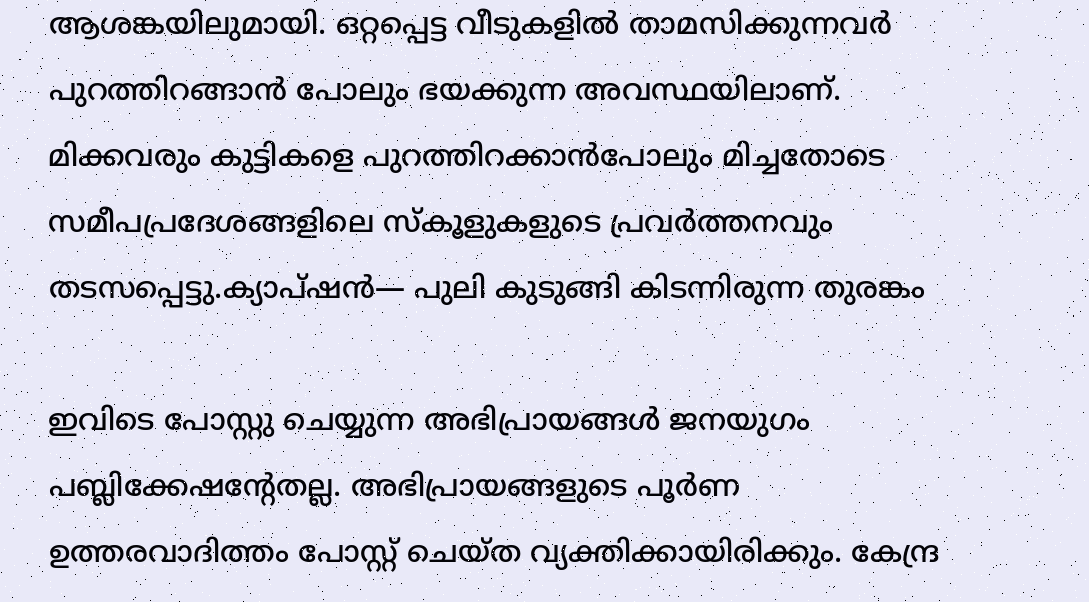ആശങ്കയിലുമായി. ഒറ്റപ്പെട്ട വീടുകളിൽ താമസിക്കുന്നവർ പുറത്തിറങ്ങാൻ പോലും ഭയക്കുന്ന അവസ്ഥയിലാണ്. മിക്കവരും കുട്ടികളെ പുറത്തിറക്കാൻപോലും മിച്ചതോടെ സമീപപ്രദേശങ്ങളിലെ സ്കൂളുകളുടെ പ്രവർത്തനവും തടസപ്പെട്ടു.ക്യാപ്ഷന്‍— പുലി കുടുങ്ങി കിടന്നിരുന്ന തുരങ്കം

ഇവിടെ പോസ്റ്റു ചെയ്യുന്ന അഭിപ്രായങ്ങള്‍ ജനയുഗം പബ്ലിക്കേഷന്റേതല്ല. അഭിപ്രായങ്ങളുടെ പൂര്‍ണ ഉത്തരവാദിത്തം പോസ്റ്റ് ചെയ്ത വ്യക്തിക്കായിരിക്കും. കേന്ദ്ര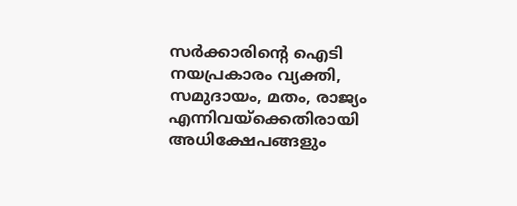സര്‍ക്കാരിന്റെ ഐടി നയപ്രകാരം വ്യക്തി, സമുദായം, മതം, രാജ്യം എന്നിവയ്‌ക്കെതിരായി അധിക്ഷേപങ്ങളും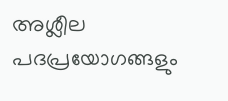അശ്ലീല പദപ്രയോഗങ്ങളും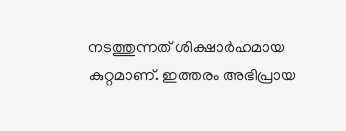നടത്തുന്നത് ശിക്ഷാര്‍ഹമായ കുറ്റമാണ്. ഇത്തരം അഭിപ്രായ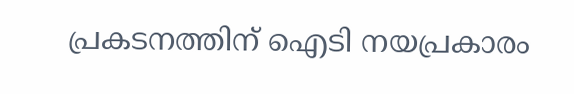പ്രകടനത്തിന് ഐടി നയപ്രകാരം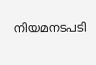നിയമനടപടി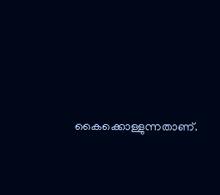കൈക്കൊള്ളുന്നതാണ്.